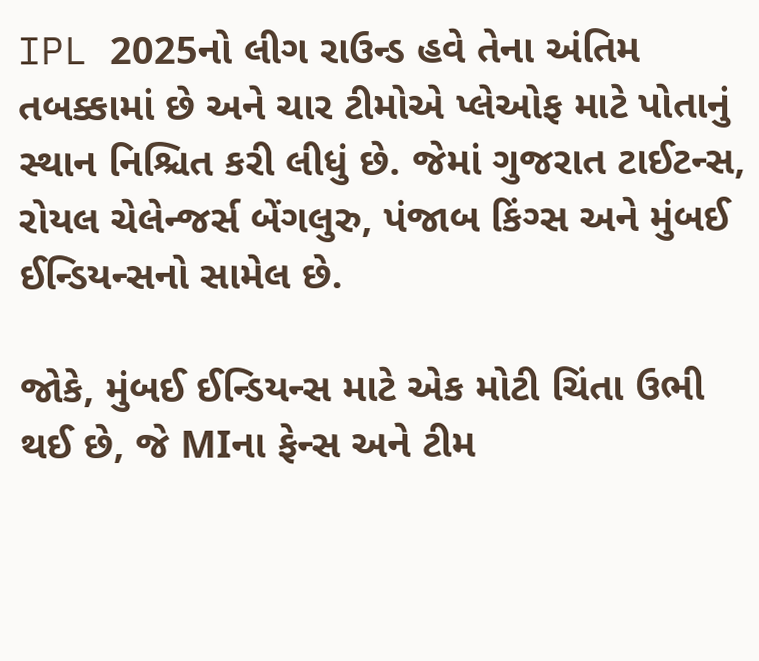IPL 2025નો લીગ રાઉન્ડ હવે તેના અંતિમ તબક્કામાં છે અને ચાર ટીમોએ પ્લેઓફ માટે પોતાનું સ્થાન નિશ્ચિત કરી લીધું છે. જેમાં ગુજરાત ટાઈટન્સ, રોયલ ચેલેન્જર્સ બેંગલુરુ, પંજાબ કિંગ્સ અને મુંબઈ ઈન્ડિયન્સનો સામેલ છે.

જોકે, મુંબઈ ઈન્ડિયન્સ માટે એક મોટી ચિંતા ઉભી થઈ છે, જે MIના ફેન્સ અને ટીમ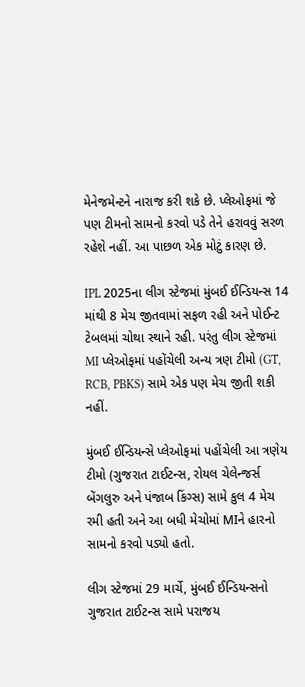મેનેજમેન્ટને નારાજ કરી શકે છે. પ્લેઓફમાં જે પણ ટીમનો સામનો કરવો પડે તેને હરાવવું સરળ રહેશે નહીં. આ પાછળ એક મોટું કારણ છે.

IPL 2025ના લીગ સ્ટેજમાં મુંબઈ ઈન્ડિયન્સ 14 માંથી 8 મેચ જીતવામાં સફળ રહી અને પોઈન્ટ ટેબલમાં ચોથા સ્થાને રહી. પરંતુ લીગ સ્ટેજમાં MI પ્લેઓફમાં પહોંચેલી અન્ય ત્રણ ટીમો (GT, RCB, PBKS) સામે એક પણ મેચ જીતી શકી નહીં.

મુંબઈ ઈન્ડિયન્સે પ્લેઓફમાં પહોંચેલી આ ત્રણેય ટીમો (ગુજરાત ટાઈટન્સ, રોયલ ચેલેન્જર્સ બેંગલુરુ અને પંજાબ કિંગ્સ) સામે કુલ 4 મેચ રમી હતી અને આ બધી મેચોમાં MIને હારનો સામનો કરવો પડ્યો હતો.

લીગ સ્ટેજમાં 29 માર્ચે, મુંબઈ ઈન્ડિયન્સનો ગુજરાત ટાઈટન્સ સામે પરાજય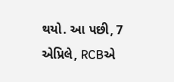થયો. આ પછી, 7 એપ્રિલે, RCBએ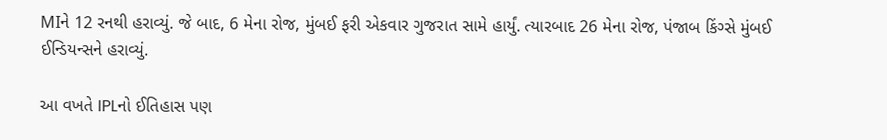MIને 12 રનથી હરાવ્યું. જે બાદ, 6 મેના રોજ, મુંબઈ ફરી એકવાર ગુજરાત સામે હાર્યું. ત્યારબાદ 26 મેના રોજ, પંજાબ કિંગ્સે મુંબઈ ઈન્ડિયન્સને હરાવ્યું.

આ વખતે IPLનો ઈતિહાસ પણ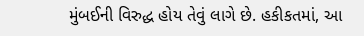મુંબઈની વિરુદ્ધ હોય તેવું લાગે છે. હકીકતમાં, આ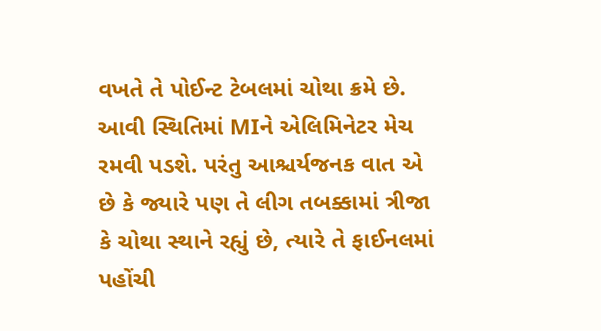વખતે તે પોઈન્ટ ટેબલમાં ચોથા ક્રમે છે. આવી સ્થિતિમાં MIને એલિમિનેટર મેચ રમવી પડશે. પરંતુ આશ્ચર્યજનક વાત એ છે કે જ્યારે પણ તે લીગ તબક્કામાં ત્રીજા કે ચોથા સ્થાને રહ્યું છે, ત્યારે તે ફાઈનલમાં પહોંચી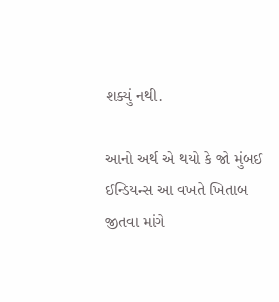શક્યું નથી.

આનો અર્થ એ થયો કે જો મુંબઈ ઈન્ડિયન્સ આ વખતે ખિતાબ જીતવા માંગે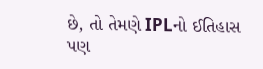છે, તો તેમણે IPLનો ઈતિહાસ પણ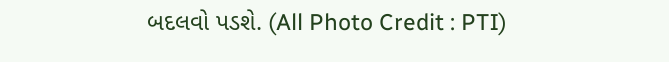બદલવો પડશે. (All Photo Credit : PTI)